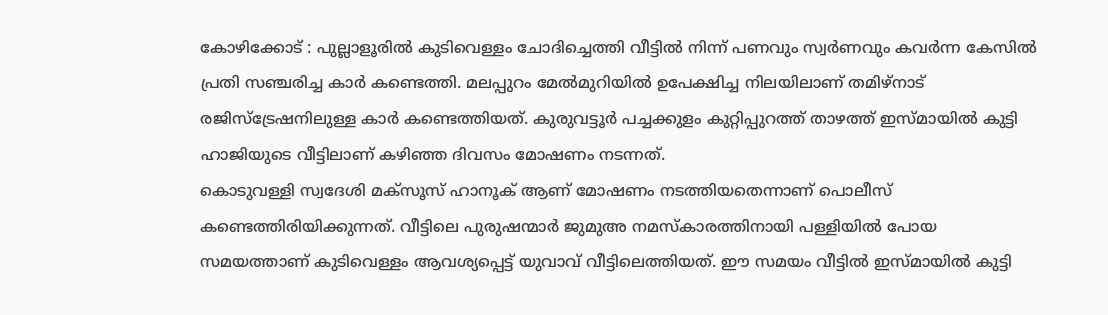കോഴിക്കോട് : പുല്ലാളൂരിൽ കുടിവെള്ളം ചോദിച്ചെത്തി വീട്ടിൽ നിന്ന് പണവും സ്വർണവും കവർന്ന കേസിൽ പ്രതി സഞ്ചരിച്ച കാർ കണ്ടെത്തി. മലപ്പുറം മേൽമുറിയിൽ ഉപേക്ഷിച്ച നിലയിലാണ് തമിഴ്നാട് രജിസ്ട്രേഷനിലുള്ള കാർ കണ്ടെത്തിയത്. കുരുവട്ടൂർ പച്ചക്കുളം കുറ്റിപ്പുറത്ത് താഴത്ത് ഇസ്മായിൽ കുട്ടി ഹാജിയുടെ വീട്ടിലാണ് കഴിഞ്ഞ ദിവസം മോഷണം നടന്നത്.
കൊടുവള്ളി സ്വദേശി മക്സൂസ് ഹാനൂക് ആണ് മോഷണം നടത്തിയതെന്നാണ് പൊലീസ് കണ്ടെത്തിരിയിക്കുന്നത്. വീട്ടിലെ പുരുഷന്മാർ ജുമുഅ നമസ്കാരത്തിനായി പള്ളിയിൽ പോയ സമയത്താണ് കുടിവെള്ളം ആവശ്യപ്പെട്ട് യുവാവ് വീട്ടിലെത്തിയത്. ഈ സമയം വീട്ടിൽ ഇസ്മായിൽ കുട്ടി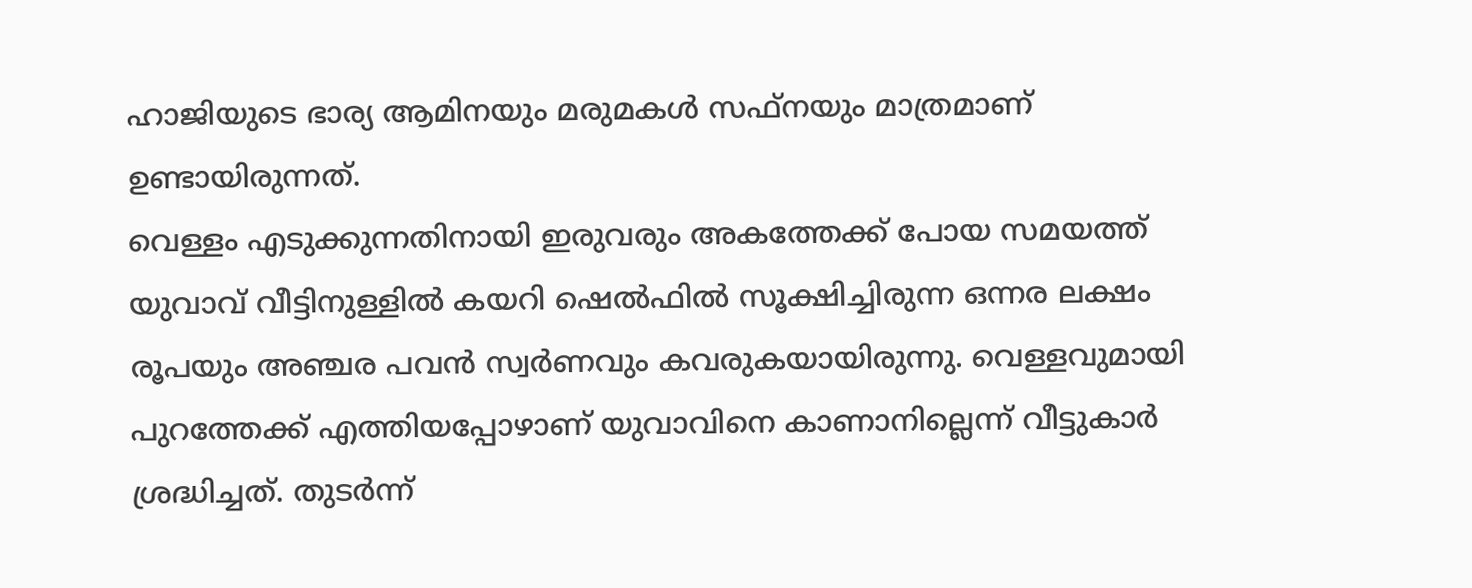ഹാജിയുടെ ഭാര്യ ആമിനയും മരുമകൾ സഫ്നയും മാത്രമാണ് ഉണ്ടായിരുന്നത്.
വെള്ളം എടുക്കുന്നതിനായി ഇരുവരും അകത്തേക്ക് പോയ സമയത്ത് യുവാവ് വീട്ടിനുള്ളിൽ കയറി ഷെൽഫിൽ സൂക്ഷിച്ചിരുന്ന ഒന്നര ലക്ഷം രൂപയും അഞ്ചര പവൻ സ്വർണവും കവരുകയായിരുന്നു. വെള്ളവുമായി പുറത്തേക്ക് എത്തിയപ്പോഴാണ് യുവാവിനെ കാണാനില്ലെന്ന് വീട്ടുകാർ ശ്രദ്ധിച്ചത്. തുടർന്ന്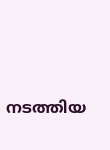നടത്തിയ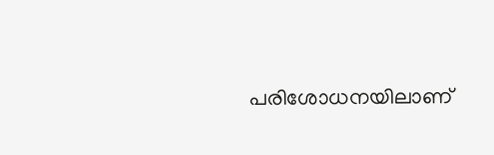പരിശോധനയിലാണ്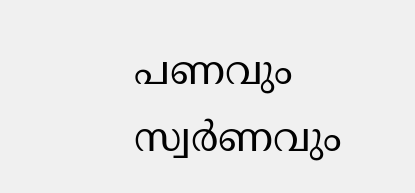പണവും സ്വർണവും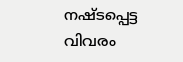നഷ്ടപ്പെട്ട വിവരം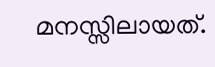മനസ്സിലായത്.